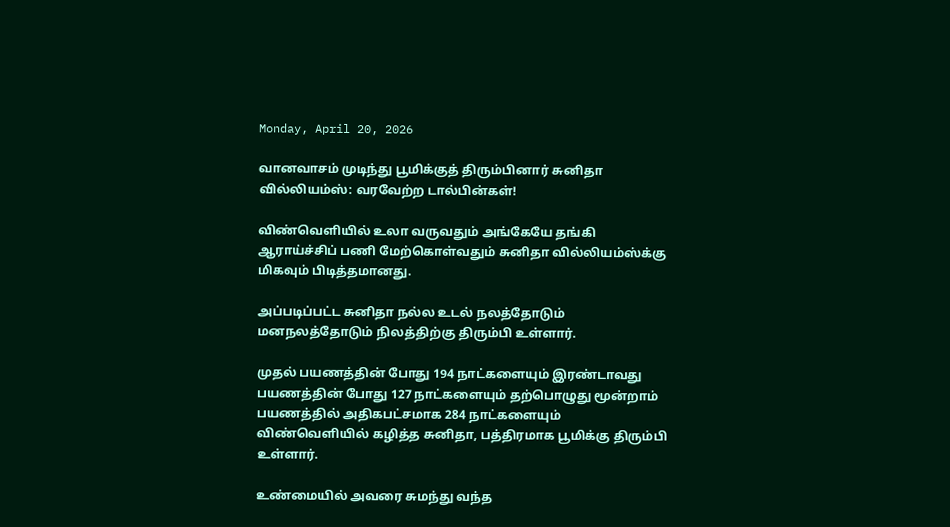Monday, April 20, 2026

வானவாசம் முடிந்து பூமிக்குத் திரும்பினார் சுனிதா வில்லியம்ஸ்: வரவேற்ற டால்பின்கள்!

விண்வெளியில் உலா வருவதும் அங்கேயே தங்கி ஆராய்ச்சிப் பணி மேற்கொள்வதும் சுனிதா வில்லியம்ஸ்க்கு மிகவும் பிடித்தமானது.

அப்படிப்பட்ட சுனிதா நல்ல உடல் நலத்தோடும் மனநலத்தோடும் நிலத்திற்கு திரும்பி உள்ளார்.

முதல் பயணத்தின் போது 194 நாட்களையும் இரண்டாவது பயணத்தின் போது 127 நாட்களையும் தற்பொழுது மூன்றாம் பயணத்தில் அதிகபட்சமாக 284 நாட்களையும் விண்வெளியில் கழித்த சுனிதா, பத்திரமாக பூமிக்கு திரும்பி உள்ளார்.

உண்மையில் அவரை சுமந்து வந்த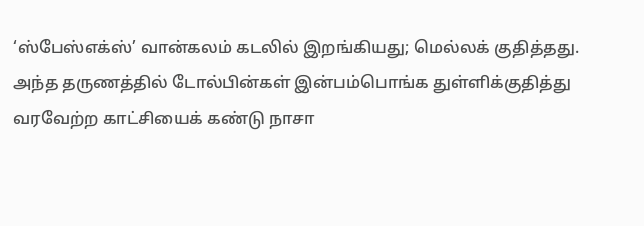‘ஸ்பேஸ்எக்ஸ்’ வான்கலம் கடலில் இறங்கியது; மெல்லக் குதித்தது. அந்த தருணத்தில் டோல்பின்கள் இன்பம்பொங்க துள்ளிக்குதித்து வரவேற்ற காட்சியைக் கண்டு நாசா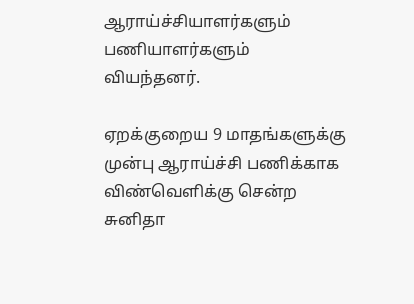ஆராய்ச்சியாளர்களும் பணியாளர்களும் வியந்தனர்.

ஏறக்குறைய 9 மாதங்களுக்கு முன்பு ஆராய்ச்சி பணிக்காக விண்வெளிக்கு சென்ற சுனிதா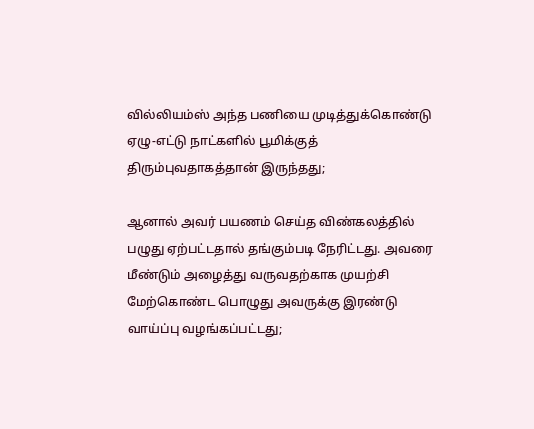வில்லியம்ஸ் அந்த பணியை முடித்துக்கொண்டு ஏழு-எட்டு நாட்களில் பூமிக்குத் திரும்புவதாகத்தான் இருந்தது;

ஆனால் அவர் பயணம் செய்த விண்கலத்தில் பழுது ஏற்பட்டதால் தங்கும்படி நேரிட்டது. அவரை மீண்டும் அழைத்து வருவதற்காக முயற்சி மேற்கொண்ட பொழுது அவருக்கு இரண்டு வாய்ப்பு வழங்கப்பட்டது;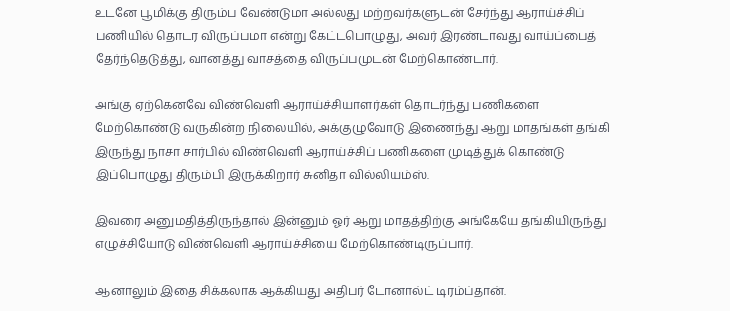உடனே பூமிக்கு திரும்ப வேண்டுமா அல்லது மற்றவர்களுடன் சேர்ந்து ஆராய்ச்சிப் பணியில் தொடர விருப்பமா என்று கேட்டபொழுது, அவர் இரண்டாவது வாய்ப்பைத் தேர்ந்தெடுத்து, வானத்து வாசத்தை விருப்பமுடன் மேற்கொண்டார்.

அங்கு ஏற்கெனவே விண்வெளி ஆராய்ச்சியாளர்கள் தொடர்ந்து பணிகளை மேற்கொண்டு வருகின்ற நிலையில், அக்குழுவோடு இணைந்து ஆறு மாதங்கள் தங்கி இருந்து நாசா சார்பில் விண்வெளி ஆராய்ச்சிப் பணிகளை முடித்துக் கொண்டு இப்பொழுது திரும்பி இருக்கிறார் சுனிதா வில்லியம்ஸ்.

இவரை அனுமதித்திருந்தால் இன்னும் ஓர் ஆறு மாதத்திற்கு அங்கேயே தங்கியிருந்து எழுச்சியோடு விண்வெளி ஆராய்ச்சியை மேற்கொண்டிருப்பார்.

ஆனாலும் இதை சிக்கலாக ஆக்கியது அதிபர் டோனால்ட் டிரம்ப்தான்.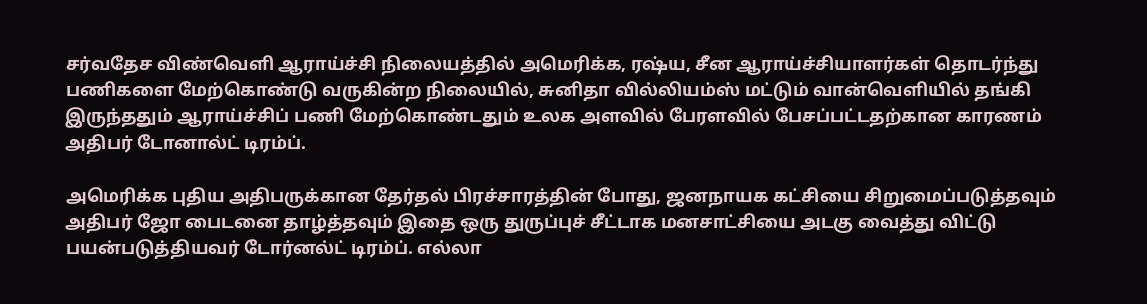சர்வதேச விண்வெளி ஆராய்ச்சி நிலையத்தில் அமெரிக்க, ரஷ்ய, சீன ஆராய்ச்சியாளர்கள் தொடர்ந்து பணிகளை மேற்கொண்டு வருகின்ற நிலையில், சுனிதா வில்லியம்ஸ் மட்டும் வான்வெளியில் தங்கி இருந்ததும் ஆராய்ச்சிப் பணி மேற்கொண்டதும் உலக அளவில் பேரளவில் பேசப்பட்டதற்கான காரணம் அதிபர் டோனால்ட் டிரம்ப்.

அமெரிக்க புதிய அதிபருக்கான தேர்தல் பிரச்சாரத்தின் போது, ஜனநாயக கட்சியை சிறுமைப்படுத்தவும் அதிபர் ஜோ பைடனை தாழ்த்தவும் இதை ஒரு துருப்புச் சீட்டாக மனசாட்சியை அடகு வைத்து விட்டு பயன்படுத்தியவர் டோர்னல்ட் டிரம்ப். எல்லா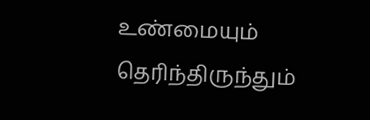உண்மையும் தெரிந்திருந்தும்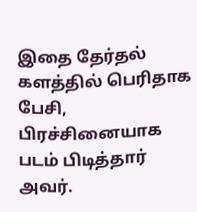இதை தேர்தல் களத்தில் பெரிதாக பேசி, பிரச்சினையாக படம் பிடித்தார் அவர்.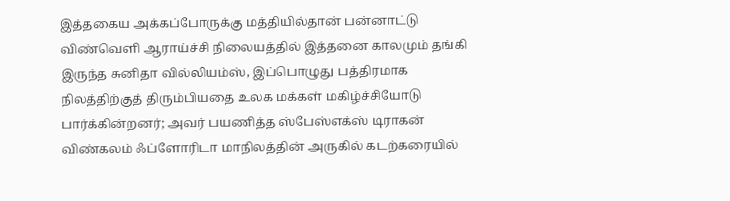இத்தகைய அக்கப்போருக்கு மத்தியில்தான் பன்னாட்டு விண்வெளி ஆராய்ச்சி நிலையத்தில் இத்தனை காலமும் தங்கி இருந்த சுனிதா வில்லியம்ஸ், இப்பொழுது பத்திரமாக நிலத்திற்குத் திரும்பியதை உலக மக்கள் மகிழ்ச்சியோடு பார்க்கின்றனர்; அவர் பயணித்த ஸ்பேஸ்எக்ஸ் டிராகன் விண்கலம் ஃப்ளோரிடா மாநிலத்தின் அருகில் கடற்கரையில்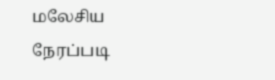மலேசிய நேரப்படி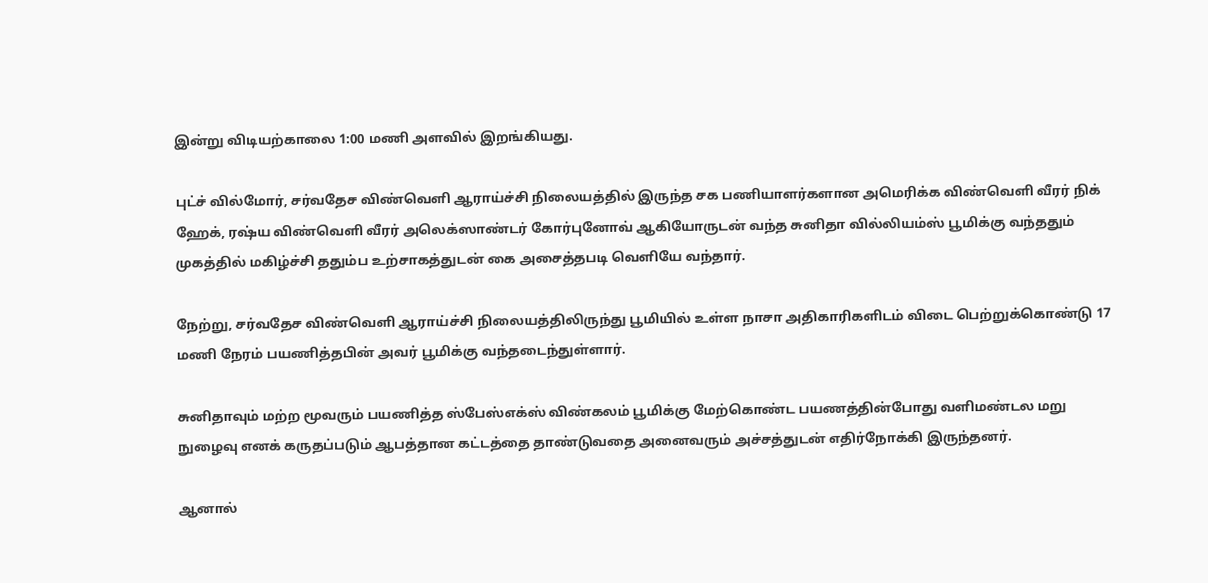இன்று விடியற்காலை 1:00 மணி அளவில் இறங்கியது.

புட்ச் வில்மோர், சர்வதேச விண்வெளி ஆராய்ச்சி நிலையத்தில் இருந்த சக பணியாளர்களான அமெரிக்க விண்வெளி வீரர் நிக் ஹேக், ரஷ்ய விண்வெளி வீரர் அலெக்ஸாண்டர் கோர்புனோவ் ஆகியோருடன் வந்த சுனிதா வில்லியம்ஸ் பூமிக்கு வந்ததும் முகத்தில் மகிழ்ச்சி ததும்ப உற்சாகத்துடன் கை அசைத்தபடி வெளியே வந்தார்.

நேற்று, சர்வதேச விண்வெளி ஆராய்ச்சி நிலையத்திலிருந்து பூமியில் உள்ள நாசா அதிகாரிகளிடம் விடை பெற்றுக்கொண்டு 17 மணி நேரம் பயணித்தபின் அவர் பூமிக்கு வந்தடைந்துள்ளார்.

சுனிதாவும் மற்ற மூவரும் பயணித்த ஸ்பேஸ்எக்ஸ் விண்கலம் பூமிக்கு மேற்கொண்ட பயணத்தின்போது வளிமண்டல மறு நுழைவு எனக் கருதப்படும் ஆபத்தான கட்டத்தை தாண்டுவதை அனைவரும் அச்சத்துடன் எதிர்நோக்கி இருந்தனர்.

ஆனால்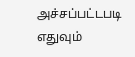அச்சப்பட்டபடி எதுவும்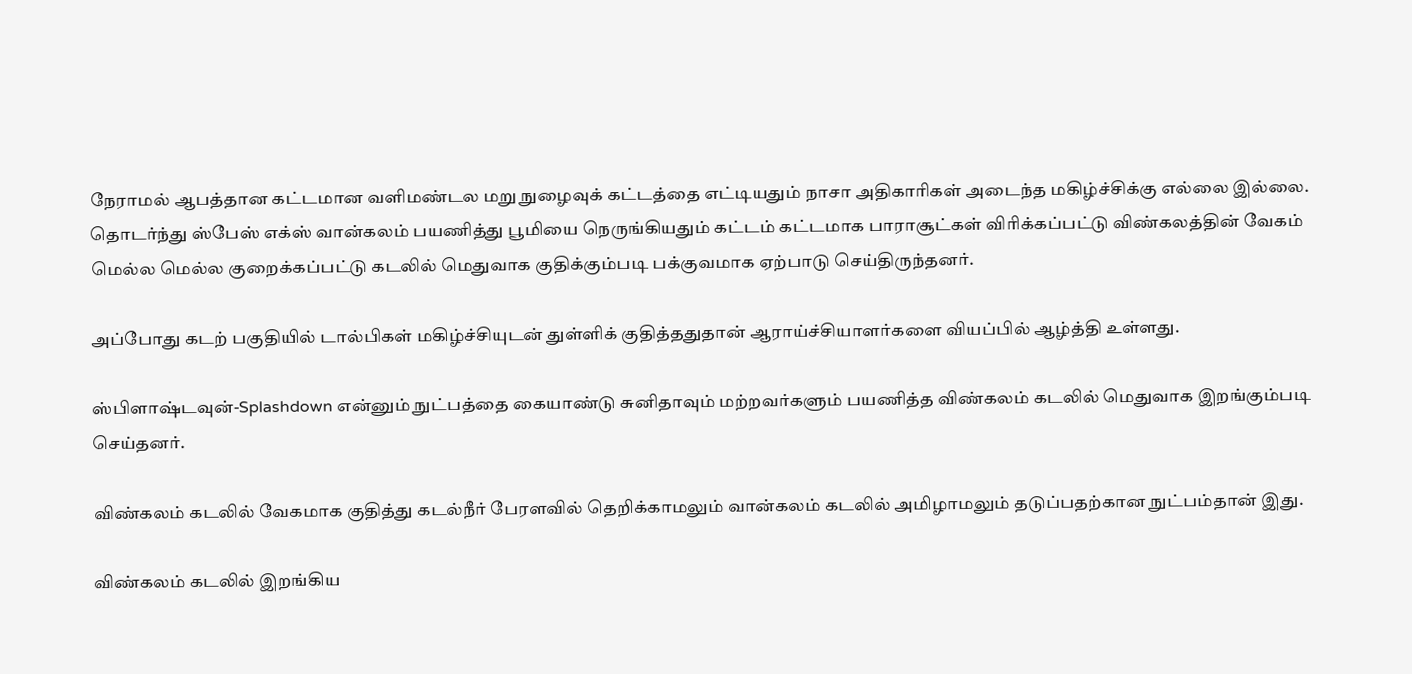நேராமல் ஆபத்தான கட்டமான வளிமண்டல மறு நுழைவுக் கட்டத்தை எட்டியதும் நாசா அதிகாரிகள் அடைந்த மகிழ்ச்சிக்கு எல்லை இல்லை. தொடர்ந்து ஸ்பேஸ் எக்ஸ் வான்கலம் பயணித்து பூமியை நெருங்கியதும் கட்டம் கட்டமாக பாராசூட்கள் விரிக்கப்பட்டு விண்கலத்தின் வேகம் மெல்ல மெல்ல குறைக்கப்பட்டு கடலில் மெதுவாக குதிக்கும்படி பக்குவமாக ஏற்பாடு செய்திருந்தனர்.

அப்போது கடற் பகுதியில் டால்பிகள் மகிழ்ச்சியுடன் துள்ளிக் குதித்ததுதான் ஆராய்ச்சியாளர்களை வியப்பில் ஆழ்த்தி உள்ளது.

ஸ்பிளாஷ்டவுன்-Splashdown என்னும் நுட்பத்தை கையாண்டு சுனிதாவும் மற்றவர்களும் பயணித்த விண்கலம் கடலில் மெதுவாக இறங்கும்படி செய்தனர்.

விண்கலம் கடலில் வேகமாக குதித்து கடல்நீர் பேரளவில் தெறிக்காமலும் வான்கலம் கடலில் அமிழாமலும் தடுப்பதற்கான நுட்பம்தான் இது.

விண்கலம் கடலில் இறங்கிய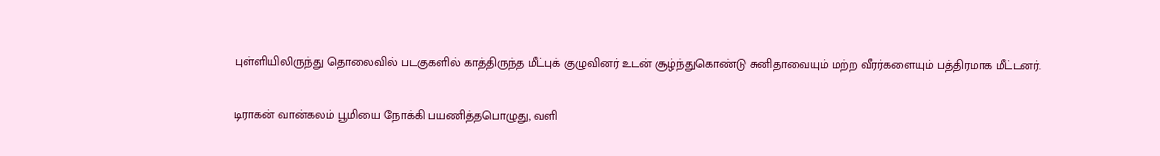புள்ளியிலிருந்து தொலைவில் படகுகளில் காத்திருந்த மீட்புக் குழுவினர் உடன் சூழ்ந்துகொண்டு சுனிதாவையும் மற்ற வீரர்களையும் பத்திரமாக மீட்டனர்.

டிராகன் வான்கலம் பூமியை நோக்கி பயணித்தபொழுது, வளி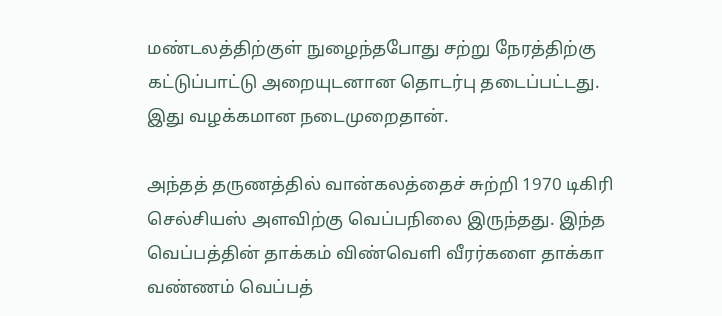மண்டலத்திற்குள் நுழைந்தபோது சற்று நேரத்திற்கு கட்டுப்பாட்டு அறையுடனான தொடர்பு தடைப்பட்டது. இது வழக்கமான நடைமுறைதான்.

அந்தத் தருணத்தில் வான்கலத்தைச் சுற்றி 1970 டிகிரி செல்சியஸ் அளவிற்கு வெப்பநிலை இருந்தது. இந்த வெப்பத்தின் தாக்கம் விண்வெளி வீரர்களை தாக்கா வண்ணம் வெப்பத்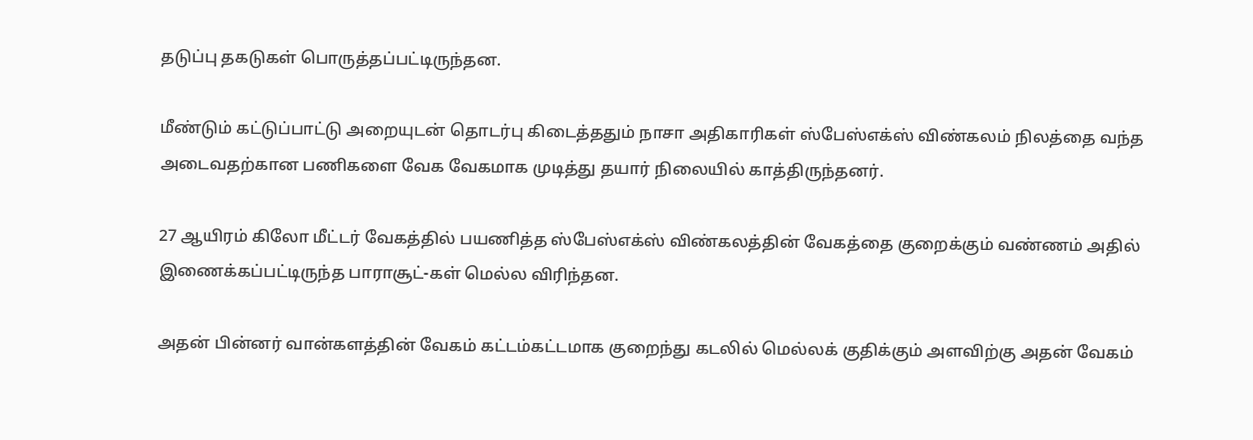தடுப்பு தகடுகள் பொருத்தப்பட்டிருந்தன.

மீண்டும் கட்டுப்பாட்டு அறையுடன் தொடர்பு கிடைத்ததும் நாசா அதிகாரிகள் ஸ்பேஸ்எக்ஸ் விண்கலம் நிலத்தை வந்த அடைவதற்கான பணிகளை வேக வேகமாக முடித்து தயார் நிலையில் காத்திருந்தனர்.

27 ஆயிரம் கிலோ மீட்டர் வேகத்தில் பயணித்த ஸ்பேஸ்எக்ஸ் விண்கலத்தின் வேகத்தை குறைக்கும் வண்ணம் அதில் இணைக்கப்பட்டிருந்த பாராசூட்-கள் மெல்ல விரிந்தன.

அதன் பின்னர் வான்களத்தின் வேகம் கட்டம்கட்டமாக குறைந்து கடலில் மெல்லக் குதிக்கும் அளவிற்கு அதன் வேகம்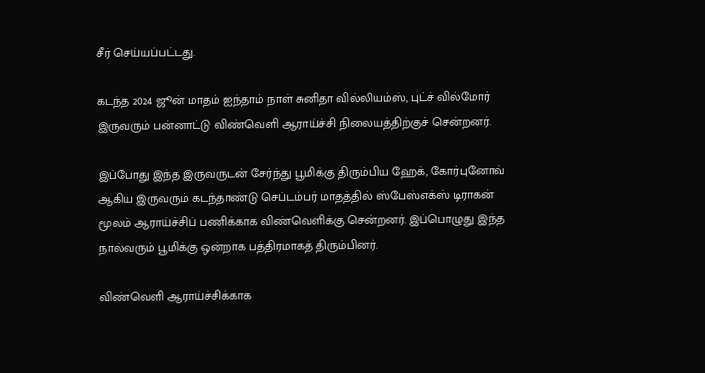சீர் செய்யப்பட்டது.

கடந்த 2024 ஜூன் மாதம் ஐந்தாம் நாள் சுனிதா வில்லியம்ஸ், புட்ச் வில்மோர் இருவரும் பன்னாட்டு விண்வெளி ஆராய்ச்சி நிலையத்திற்குச் சென்றனர்.

இப்போது இந்த இருவருடன் சேர்ந்து பூமிக்கு திரும்பிய ஹேக், கோர்புனோவ் ஆகிய இருவரும் கடந்தாண்டு செப்டம்பர் மாதத்தில் ஸ்பேஸ்எக்ஸ் டிராகன் மூலம் ஆராய்ச்சிப் பணிக்காக விண்வெளிக்கு சென்றனர். இப்பொழுது இந்த நால்வரும் பூமிக்கு ஒன்றாக பத்திரமாகத் திரும்பினர்.

விண்வெளி ஆராய்ச்சிக்காக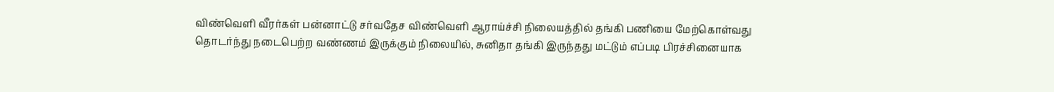விண்வெளி வீரர்கள் பன்னாட்டு சர்வதேச விண்வெளி ஆராய்ச்சி நிலையத்தில் தங்கி பணியை மேற்கொள்வது தொடர்ந்து நடைபெற்ற வண்ணம் இருக்கும் நிலையில், சுனிதா தங்கி இருந்தது மட்டும் எப்படி பிரச்சினையாக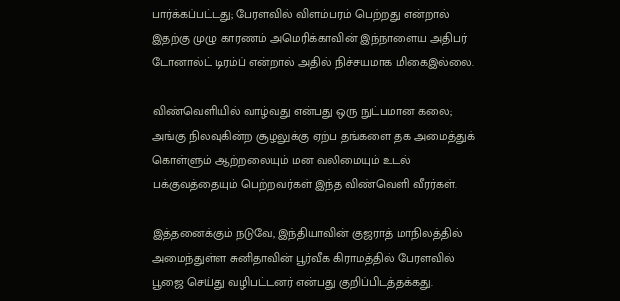பார்க்கப்பட்டது; பேரளவில் விளம்பரம் பெற்றது என்றால் இதற்கு முழு காரணம் அமெரிக்காவின் இந்நாளைய அதிபர் டோனால்ட் டிரம்ப் என்றால் அதில் நிச்சயமாக மிகைஇல்லை.

விண்வெளியில் வாழ்வது என்பது ஒரு நுட்பமான கலை; அங்கு நிலவுகின்ற சூழலுக்கு ஏற்ப தங்களை தக அமைத்துக் கொள்ளும் ஆற்றலையும் மன வலிமையும் உடல் பக்குவத்தையும் பெற்றவர்கள் இந்த விண்வெளி வீரர்கள்.

இத்தனைக்கும் நடுவே, இந்தியாவின் குஜராத் மாநிலத்தில் அமைந்துள்ள சுனிதாவின் பூர்வீக கிராமத்தில் பேரளவில் பூஜை செய்து வழிபட்டனர் என்பது குறிப்பிடத்தக்கது.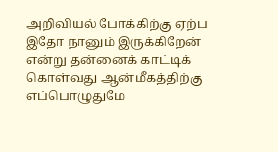அறிவியல் போக்கிற்கு ஏற்ப இதோ நானும் இருக்கிறேன் என்று தன்னைக் காட்டிக் கொள்வது ஆன்மீகத்திற்கு எப்பொழுதுமே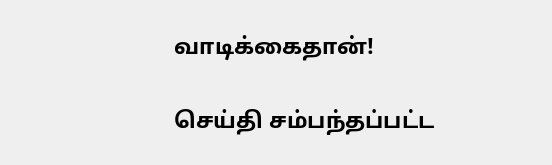வாடிக்கைதான்!

செய்தி சம்பந்தப்பட்ட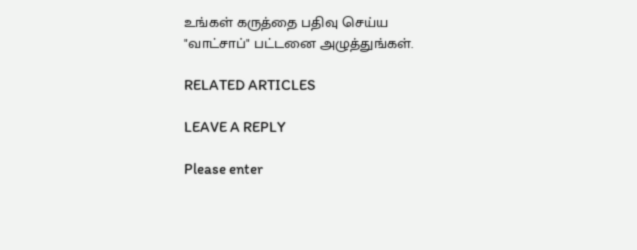உங்கள் கருத்தை பதிவு செய்ய "வாட்சாப்" பட்டனை அழுத்துங்கள்.

RELATED ARTICLES

LEAVE A REPLY

Please enter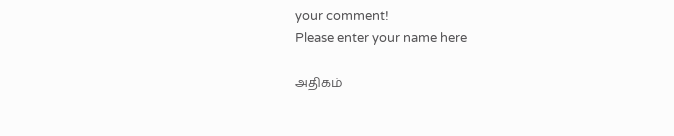your comment!
Please enter your name here

அதிகம்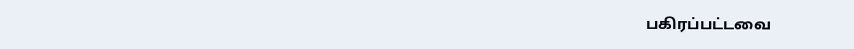பகிரப்பட்டவை